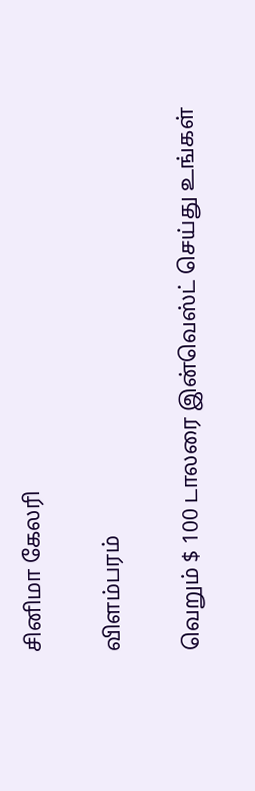சினிமா கேலரி

விளம்பரம்

வெறும் $ 100 டாலரை இன்வெஸ்ட் செய்து உங்கள்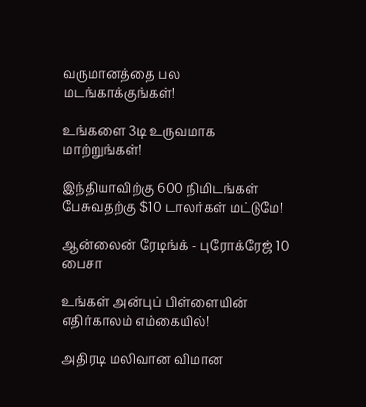வருமானத்தை பல மடங்காக்குங்கள்!

உங்களை 3டி உருவமாக மாற்றுங்கள்!

இந்தியாவிற்கு 600 நிமிடங்கள் பேசுவதற்கு $10 டாலர்கள் மட்டுமே!

ஆன்லைன் ரேடிங்க் - புரோக்ரேஜ் 10 பைசா

உங்கள் அன்புப் பிள்ளையின் எதிர்காலம் எம்கையில்!

அதிரடி மலிவான விமான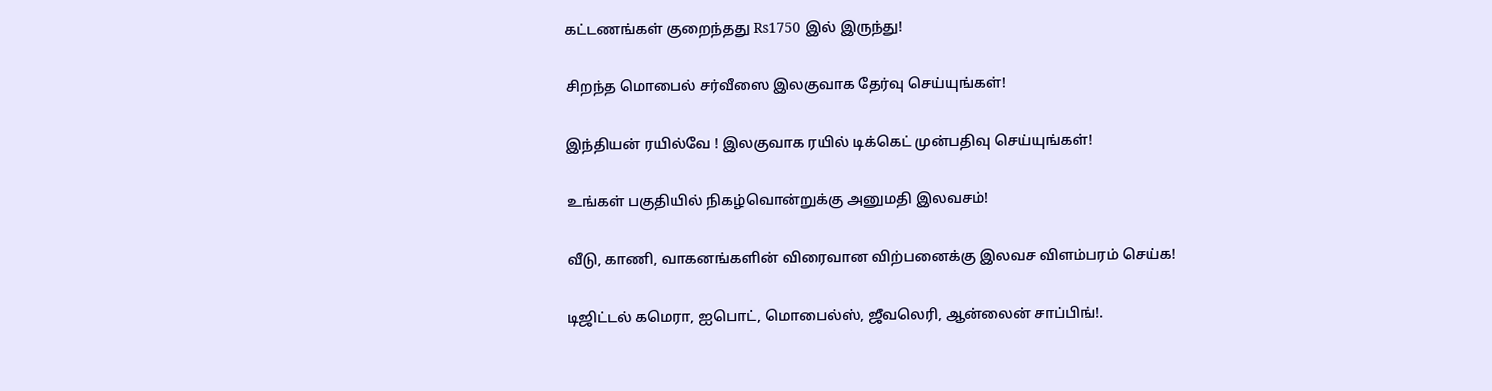கட்டணங்கள் குறைந்தது Rs1750 இல் இருந்து!

சிறந்த மொபைல் சர்வீஸை இலகுவாக தேர்வு செய்யுங்கள்!

இந்தியன் ரயில்வே ! இலகுவாக ரயில் டிக்கெட் முன்பதிவு செய்யுங்கள்!

உங்கள் பகுதியில் நிகழ்வொன்றுக்கு அனுமதி இலவசம்!

வீடு, காணி, வாகனங்களின் விரைவான விற்பனைக்கு இலவச விளம்பரம் செய்க!

டிஜிட்டல் கமெரா, ஐபொட், மொபைல்ஸ், ஜீவலெரி, ஆன்லைன் சாப்பிங்!.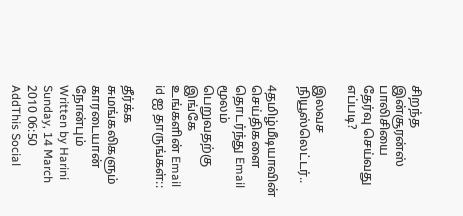சிறந்த இன்சூரன்ஸ் பாலிசியை தேர்வு செய்வது எப்படி?

இலவச நியூஸ்லெட்டர்..

4தமிழ்மீடியாவின் செய்திகளை தொடர்ந்து Email மூலம் பெறுவதற்கு இங்கே உங்களின் Email id ஐ தாருங்கள்::

தீர்க்க சுமங்கலிகளும் காரடையான் நோன்பும்
Written by Harini
Sunday, 14 March 2010 06:50
AddThis Social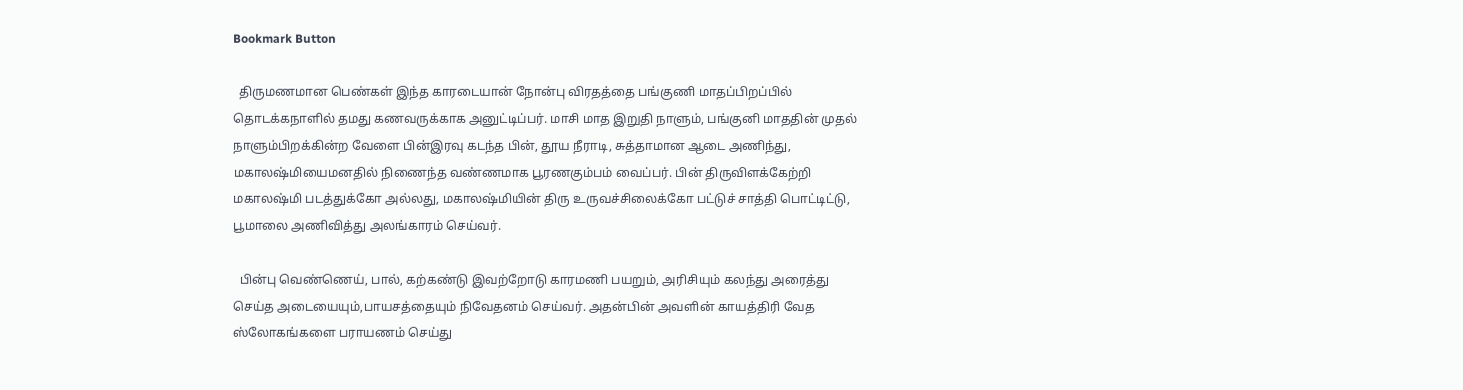Bookmark Button

  திருமணமான பெண்கள் இந்த காரடையான் நோன்பு விரதத்தை பங்குணி மாதப்பிறப்பில் தொடக்கநாளில் தமது கணவருக்காக அனுட்டிப்பர். மாசி மாத இறுதி நாளும், பங்குனி மாததின் முதல் நாளும்பிறக்கின்ற வேளை பின்இரவு கடந்த பின், தூய நீராடி, சுத்தாமான ஆடை அணிந்து, மகாலஷ்மியைமனதில் நிணைந்த வண்ணமாக பூரணகும்பம் வைப்பர். பின் திருவிளக்கேற்றி மகாலஷ்மி படத்துக்கோ அல்லது, மகாலஷ்மியின் திரு உருவச்சிலைக்கோ பட்டுச் சாத்தி பொட்டிட்டு, பூமாலை அணிவித்து அலங்காரம் செய்வர்.

  பின்பு வெண்ணெய், பால், கற்கண்டு இவற்றோடு காரமணி பயறும், அரிசியும் கலந்து அரைத்து செய்த அடையையும்,பாயசத்தையும் நிவேதனம் செய்வர். அதன்பின் அவளின் காயத்திரி வேத ஸ்லோகங்களை பராயணம் செய்து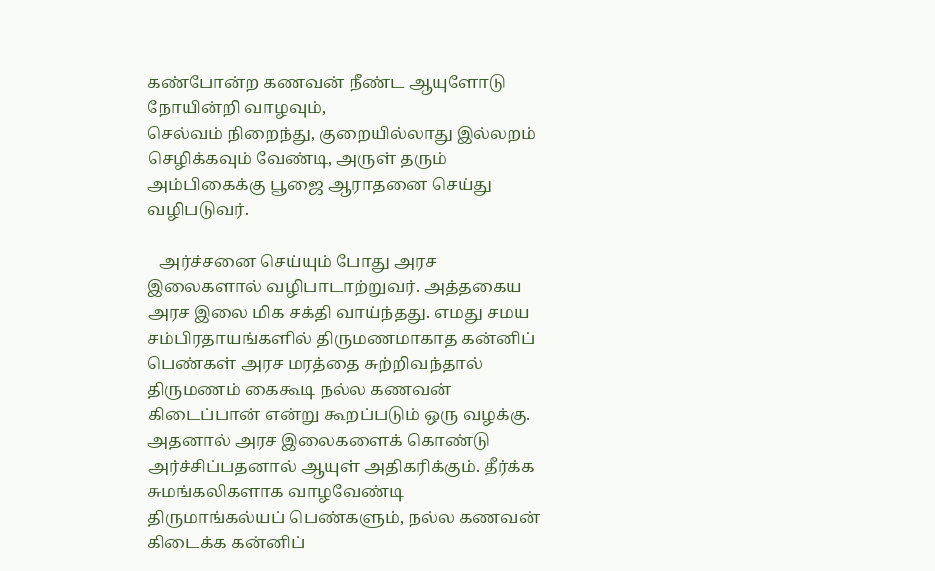கண்போன்ற கணவன் நீண்ட ஆயுளோடு நோயின்றி வாழவும்,
செல்வம் நிறைந்து, குறையில்லாது இல்லறம் செழிக்கவும் வேண்டி, அருள் தரும் அம்பிகைக்கு பூஜை ஆராதனை செய்து வழிபடுவர்.

   அர்ச்சனை செய்யும் போது அரச இலைகளால் வழிபாடாற்றுவர். அத்தகைய அரச இலை மிக சக்தி வாய்ந்தது. எமது சமய சம்பிரதாயங்களில் திருமணமாகாத கன்னிப் பெண்கள் அரச மரத்தை சுற்றிவந்தால் திருமணம் கைகூடி நல்ல கணவன் கிடைப்பான் என்று கூறப்படும் ஒரு வழக்கு. அதனால் அரச இலைகளைக் கொண்டு அர்ச்சிப்பதனால் ஆயுள் அதிகரிக்கும். தீர்க்க சுமங்கலிகளாக வாழவேண்டி
திருமாங்கல்யப் பெண்களும், நல்ல கணவன் கிடைக்க கன்னிப்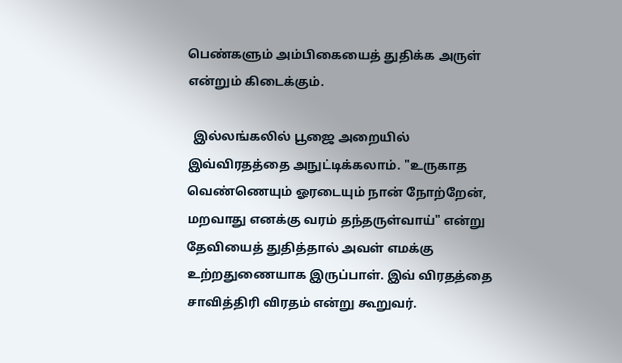பெண்களும் அம்பிகையைத் துதிக்க அருள் என்றும் கிடைக்கும்.

  இல்லங்கலில் பூஜை அறையில் இவ்விரதத்தை அநுட்டிக்கலாம். "உருகாத வெண்ணெயும் ஓரடையும் நான் நோற்றேன், மறவாது எனக்கு வரம் தந்தருள்வாய்" என்று தேவியைத் துதித்தால் அவள் எமக்கு உற்றதுணையாக இருப்பாள். இவ் விரதத்தை சாவித்திரி விரதம் என்று கூறுவர்.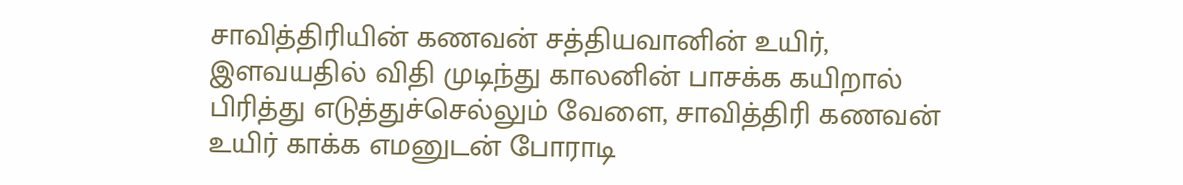சாவித்திரியின் கணவன் சத்தியவானின் உயிர், இளவயதில் விதி முடிந்து காலனின் பாசக்க கயிறால் பிரித்து எடுத்துச்செல்லும் வேளை, சாவித்திரி கணவன் உயிர் காக்க எமனுடன் போராடி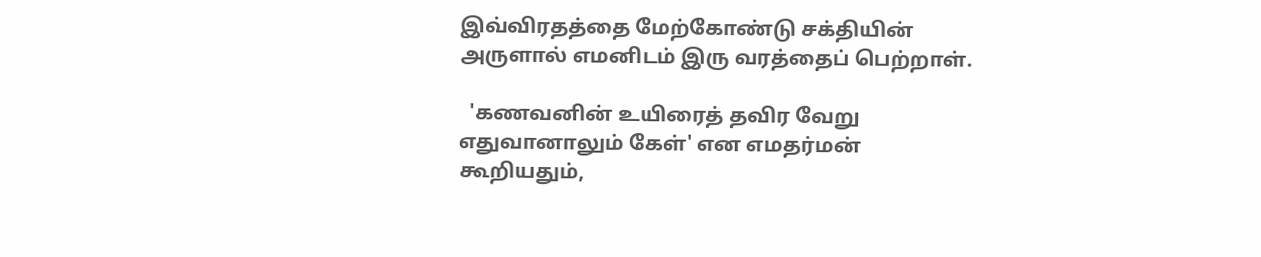இவ்விரதத்தை மேற்கோண்டு சக்தியின் அருளால் எமனிடம் இரு வரத்தைப் பெற்றாள்.

  'கணவனின் உயிரைத் தவிர வேறு எதுவானாலும் கேள்' என எமதர்மன் கூறியதும்,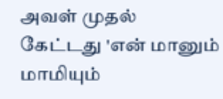அவள் முதல் கேட்டது 'என் மானும் மாமியும்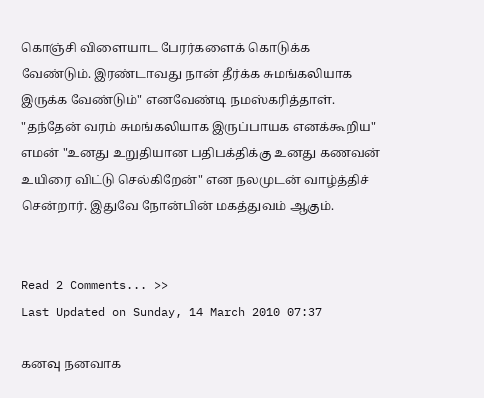கொஞ்சி விளையாட பேரர்களைக் கொடுக்க வேண்டும். இரண்டாவது நான் தீர்க்க சுமங்கலியாக இருக்க வேண்டும்" எனவேண்டி நமஸ்கரித்தாள். "தந்தேன் வரம் சுமங்கலியாக இருப்பாயக எனக்கூறிய" எமன் "உனது உறுதியான பதிபக்திக்கு உனது கணவன் உயிரை விட்டு செல்கிறேன்" என நலமுடன் வாழ்த்திச் சென்றார். இதுவே நோன்பின் மகத்துவம் ஆகும்.


Read 2 Comments... >>
Last Updated on Sunday, 14 March 2010 07:37

கனவு நனவாக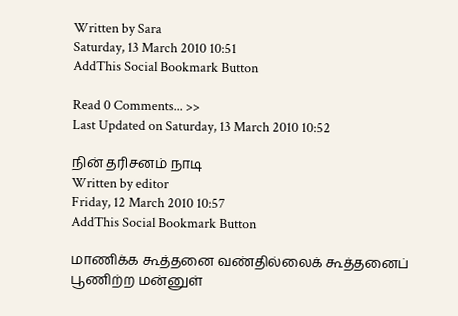Written by Sara
Saturday, 13 March 2010 10:51
AddThis Social Bookmark Button

Read 0 Comments... >>
Last Updated on Saturday, 13 March 2010 10:52

நின் தரிசனம் நாடி
Written by editor
Friday, 12 March 2010 10:57
AddThis Social Bookmark Button

மாணிக்க கூத்தனை வண்தில்லைக் கூத்தனைப்
பூணிற்ற மன்னுள்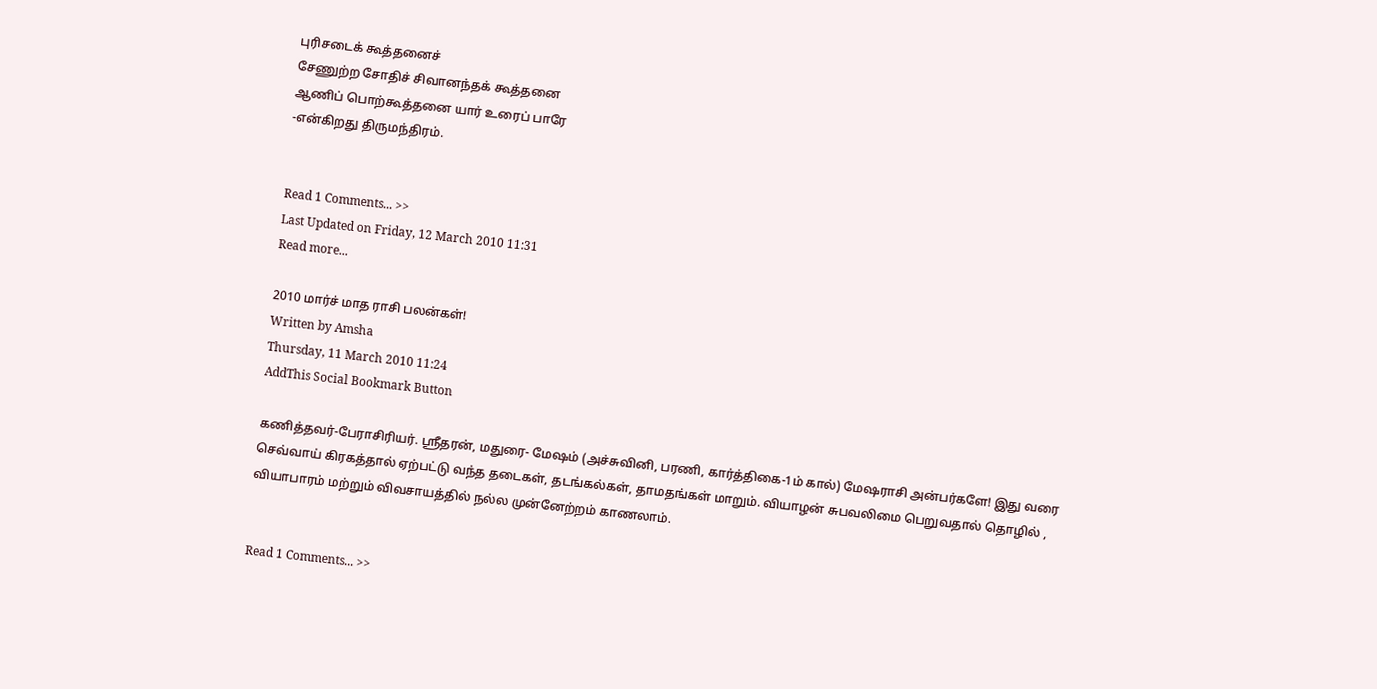புரிசடைக் கூத்தனைச்
சேணுற்ற சோதிச் சிவானந்தக் கூத்தனை
ஆணிப் பொற்கூத்தனை யார் உரைப் பாரே
-என்கிறது திருமந்திரம்.


Read 1 Comments... >>
Last Updated on Friday, 12 March 2010 11:31
Read more...

2010 மார்ச் மாத ராசி பலன்கள்!
Written by Amsha
Thursday, 11 March 2010 11:24
AddThis Social Bookmark Button

கணித்தவர்-பேராசிரியர். ஸ்ரீதரன், மதுரை- மேஷம் (அச்சுவினி, பரணி, கார்த்திகை-1ம் கால்) மேஷராசி அன்பர்களே! இது வரை செவ்வாய் கிரகத்தால் ஏற்பட்டு வந்த தடைகள், தடங்கல்கள், தாமதங்கள் மாறும். வியாழன் சுபவலிமை பெறுவதால் தொழில் , வியாபாரம் மற்றும் விவசாயத்தில் நல்ல முன்னேற்றம் காணலாம்.


Read 1 Comments... >>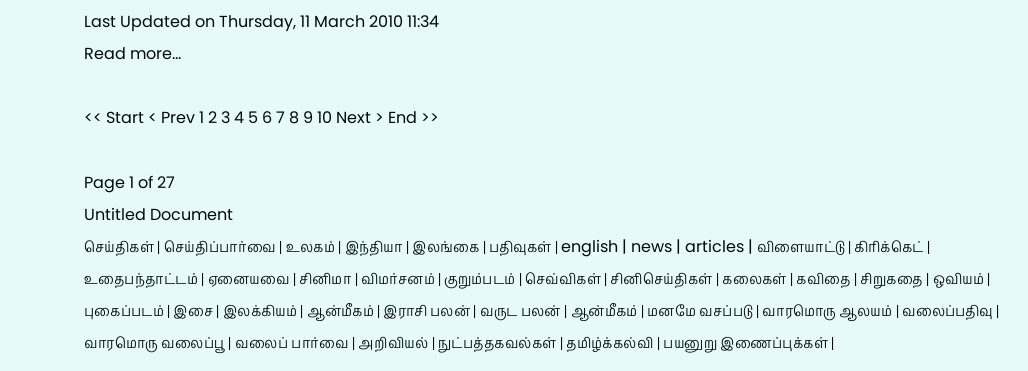Last Updated on Thursday, 11 March 2010 11:34
Read more...

<< Start < Prev 1 2 3 4 5 6 7 8 9 10 Next > End >>

Page 1 of 27
Untitled Document
செய்திகள் | செய்திப்பார்வை | உலகம் | இந்தியா | இலங்கை | பதிவுகள் | english | news | articles | விளையாட்டு | கிரிக்கெட் | உதைபந்தாட்டம் | ஏனையவை | சினிமா | விமர்சனம் | குறும்படம் | செவ்விகள் | சினிசெய்திகள் | கலைகள் | கவிதை | சிறுகதை | ஒவியம் | புகைப்படம் | இசை | இலக்கியம் | ஆன்மீகம் | இராசி பலன் | வருட பலன் | ஆன்மீகம் | மனமே வசப்படு | வாரமொரு ஆலயம் | வலைப்பதிவு | வாரமொரு வலைப்பூ | வலைப் பார்வை | அறிவியல் | நுட்பத்தகவல்கள் | தமிழ்க்கல்வி | பயனுறு இணைப்புக்கள் |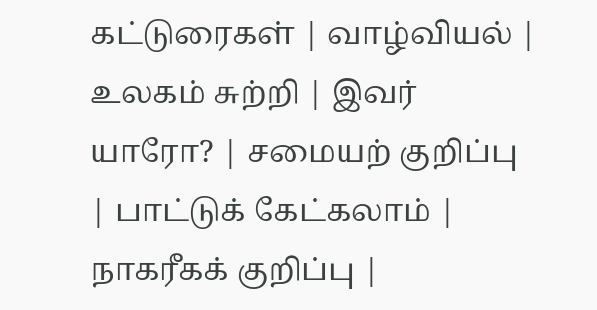கட்டுரைகள் | வாழ்வியல் | உலகம் சுற்றி | இவர் யாரோ? | சமையற் குறிப்பு | பாட்டுக் கேட்கலாம் | நாகரீகக் குறிப்பு |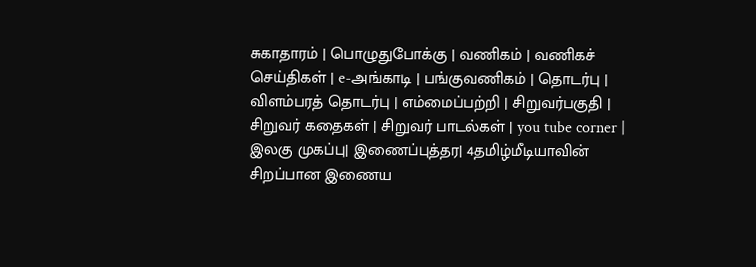சுகாதாரம் | பொழுதுபோக்கு | வணிகம் | வணிகச் செய்திகள் | e-அங்காடி | பங்குவணிகம் | தொடர்பு | விளம்பரத் தொடர்பு | எம்மைப்பற்றி | சிறுவர்பகுதி | சிறுவர் கதைகள் | சிறுவர் பாடல்கள் | you tube corner | இலகு முகப்பு| இணைப்புத்தர| 4தமிழ்மீடியாவின் சிறப்பான இணைய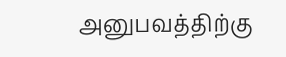அனுபவத்திற்கு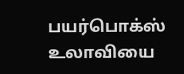பயர்பொக்ஸ் உலாவியை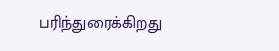பரிந்துரைக்கிறது